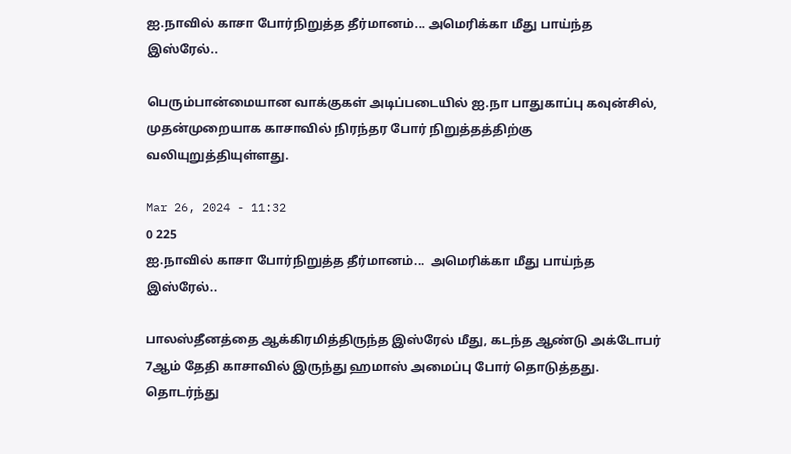ஐ.நாவில் காசா போர்நிறுத்த தீர்மானம்... அமெரிக்கா மீது பாய்ந்த இஸ்ரேல்..

பெரும்பான்மையான வாக்குகள் அடிப்படையில் ஐ.நா பாதுகாப்பு கவுன்சில், முதன்முறையாக காசாவில் நிரந்தர போர் நிறுத்தத்திற்கு வலியுறுத்தியுள்ளது.

Mar 26, 2024 - 11:32
0 225
ஐ.நாவில் காசா போர்நிறுத்த தீர்மானம்...  அமெரிக்கா மீது பாய்ந்த இஸ்ரேல்..

பாலஸ்தீனத்தை ஆக்கிரமித்திருந்த இஸ்ரேல் மீது, கடந்த ஆண்டு அக்டோபர் 7ஆம் தேதி காசாவில் இருந்து ஹமாஸ் அமைப்பு போர் தொடுத்தது. தொடர்ந்து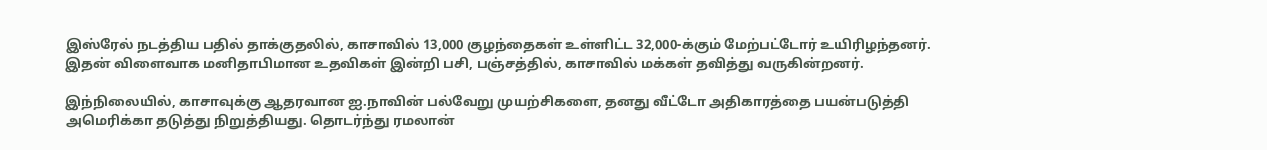இஸ்ரேல் நடத்திய பதில் தாக்குதலில், காசாவில் 13,000 குழந்தைகள் உள்ளிட்ட 32,000-க்கும் மேற்பட்டோர் உயிரிழந்தனர். இதன் விளைவாக மனிதாபிமான உதவிகள் இன்றி பசி, பஞ்சத்தில், காசாவில் மக்கள் தவித்து வருகின்றனர்.

இந்நிலையில், காசாவுக்கு ஆதரவான ஐ.நாவின் பல்வேறு முயற்சிகளை, தனது வீட்டோ அதிகாரத்தை பயன்படுத்தி அமெரிக்கா தடுத்து நிறுத்தியது. தொடர்ந்து ரமலான்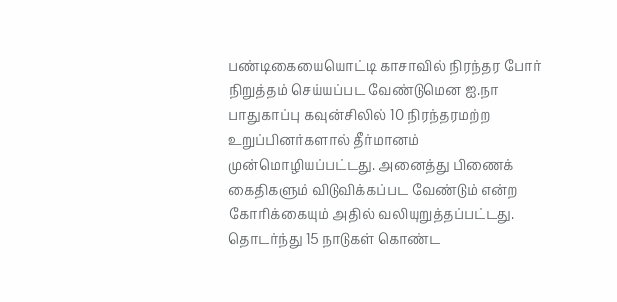பண்டிகையையொட்டி காசாவில் நிரந்தர போர் நிறுத்தம் செய்யப்பட வேண்டுமென ஐ.நா பாதுகாப்பு கவுன்சிலில் 10 நிரந்தரமற்ற உறுப்பினர்களால் தீர்மானம் முன்மொழியப்பட்டது. அனைத்து பிணைக் கைதிகளும் விடுவிக்கப்பட வேண்டும் என்ற கோரிக்கையும் அதில் வலியுறுத்தப்பட்டது. தொடர்ந்து 15 நாடுகள் கொண்ட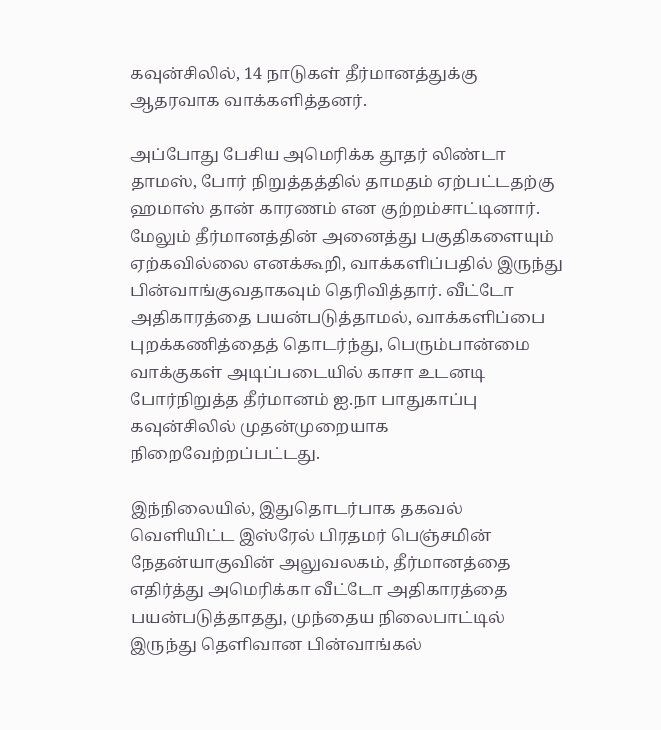கவுன்சிலில், 14 நாடுகள் தீர்மானத்துக்கு ஆதரவாக வாக்களித்தனர்.

அப்போது பேசிய அமெரிக்க தூதர் லிண்டா தாமஸ், போர் நிறுத்தத்தில் தாமதம் ஏற்பட்டதற்கு ஹமாஸ் தான் காரணம் என குற்றம்சாட்டினார்.  மேலும் தீர்மானத்தின் அனைத்து பகுதிகளையும் ஏற்கவில்லை எனக்கூறி, வாக்களிப்பதில் இருந்து பின்வாங்குவதாகவும் தெரிவித்தார். வீட்டோ அதிகாரத்தை பயன்படுத்தாமல், வாக்களிப்பை புறக்கணித்தைத் தொடர்ந்து, பெரும்பான்மை வாக்குகள் அடிப்படையில் காசா உடனடி போர்நிறுத்த தீர்மானம் ஐ.நா பாதுகாப்பு கவுன்சிலில் முதன்முறையாக நிறைவேற்றப்பட்டது.

இந்நிலையில், இதுதொடர்பாக தகவல் வெளியிட்ட இஸ்ரேல் பிரதமர் பெஞ்சமின் நேதன்யாகுவின் அலுவலகம், தீர்மானத்தை எதிர்த்து அமெரிக்கா வீட்டோ அதிகாரத்தை பயன்படுத்தாதது, முந்தைய நிலைபாட்டில் இருந்து தெளிவான பின்வாங்கல்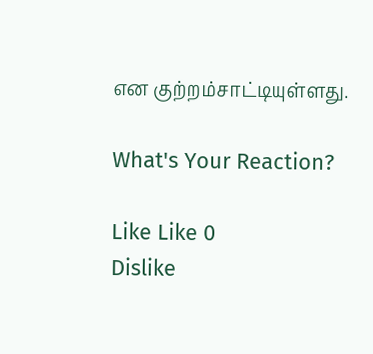என குற்றம்சாட்டியுள்ளது.

What's Your Reaction?

Like Like 0
Dislike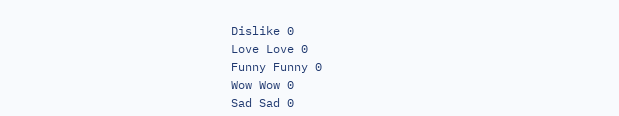Dislike 0
Love Love 0
Funny Funny 0
Wow Wow 0
Sad Sad 0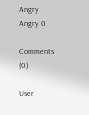Angry Angry 0

Comments (0)

User